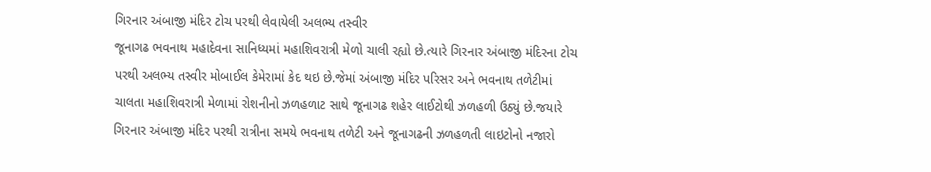ગિરનાર અંબાજી મંદિર ટોચ પરથી લેવાયેલી અલભ્ય તસ્વીર
જૂનાગઢ ભવનાથ મહાદેવના સાનિધ્યમાં મહાશિવરાત્રી મેળો ચાલી રહ્યો છે.ત્યારે ગિરનાર અંબાજી મંદિરના ટોચ પરથી અલભ્ય તસ્વીર મોબાઈલ કેમેરામાં કેદ થઇ છે.જેમાં અંબાજી મંદિર પરિસર અને ભવનાથ તળેટીમાં ચાલતા મહાશિવરાત્રી મેળામાં રોશનીનો ઝળહળાટ સાથે જૂનાગઢ શહેર લાઈટોથી ઝળહળી ઉઠ્યું છે.જયારે ગિરનાર અંબાજી મંદિર પરથી રાત્રીના સમયે ભવનાથ તળેટી અને જૂનાગઢની ઝળહળતી લાઇટોનો નજારો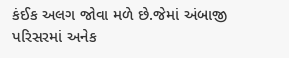કંઈક અલગ જોવા મળે છે.જેમાં અંબાજી પરિસરમાં અનેક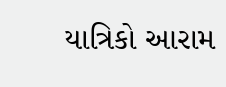યાત્રિકો આરામ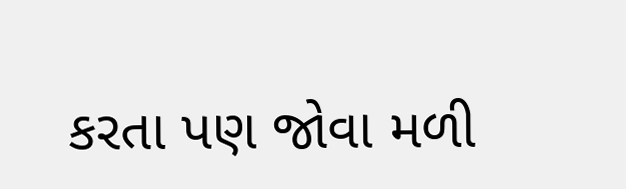કરતા પણ જોવા મળી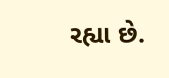રહ્યા છે.